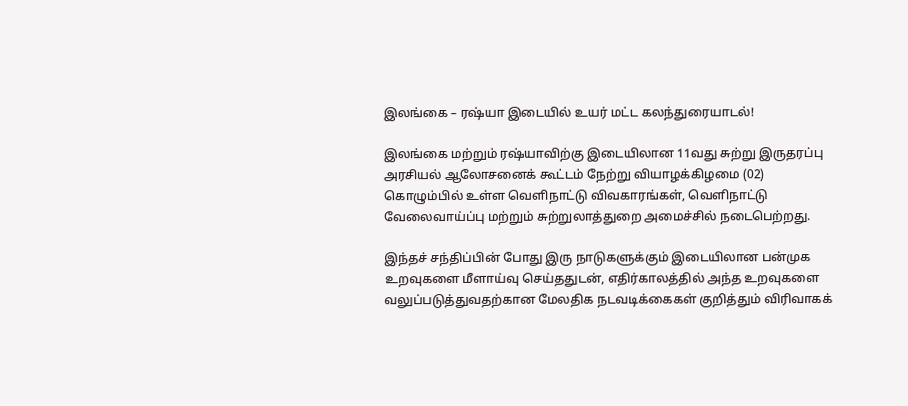இலங்கை – ரஷ்யா இடையில் உயர் மட்ட கலந்துரையாடல்!

இலங்கை மற்றும் ரஷ்யாவிற்கு இடையிலான 11வது சுற்று இருதரப்பு அரசியல் ஆலோசனைக் கூட்டம் நேற்று வியாழக்கிழமை (02) கொழும்பில் உள்ள வெளிநாட்டு விவகாரங்கள், வெளிநாட்டு வேலைவாய்ப்பு மற்றும் சுற்றுலாத்துறை அமைச்சில் நடைபெற்றது.

இந்தச் சந்திப்பின் போது இரு நாடுகளுக்கும் இடையிலான பன்முக உறவுகளை மீளாய்வு செய்ததுடன், எதிர்காலத்தில் அந்த உறவுகளை வலுப்படுத்துவதற்கான மேலதிக நடவடிக்கைகள் குறித்தும் விரிவாகக்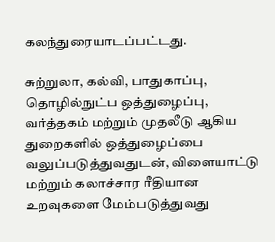கலந்துரையாடப்பட்டது.

சுற்றுலா, கல்வி, பாதுகாப்பு, தொழில்நுட்ப ஒத்துழைப்பு, வர்த்தகம் மற்றும் முதலீடு ஆகிய துறைகளில் ஒத்துழைப்பை வலுப்படுத்துவதுடன், விளையாட்டு மற்றும் கலாச்சார ரீதியான உறவுகளை மேம்படுத்துவது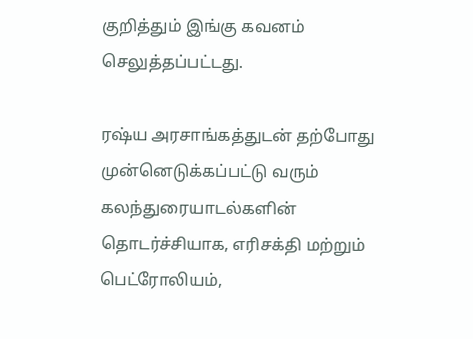குறித்தும் இங்கு கவனம் செலுத்தப்பட்டது.

ரஷ்ய அரசாங்கத்துடன் தற்போது முன்னெடுக்கப்பட்டு வரும் கலந்துரையாடல்களின் தொடர்ச்சியாக, எரிசக்தி மற்றும் பெட்ரோலியம்,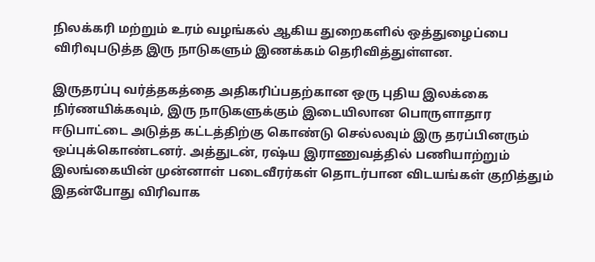நிலக்கரி மற்றும் உரம் வழங்கல் ஆகிய துறைகளில் ஒத்துழைப்பை விரிவுபடுத்த இரு நாடுகளும் இணக்கம் தெரிவித்துள்ளன.

இருதரப்பு வர்த்தகத்தை அதிகரிப்பதற்கான ஒரு புதிய இலக்கை நிர்ணயிக்கவும், இரு நாடுகளுக்கும் இடையிலான பொருளாதார ஈடுபாட்டை அடுத்த கட்டத்திற்கு கொண்டு செல்லவும் இரு தரப்பினரும் ஒப்புக்கொண்டனர். அத்துடன், ரஷ்ய இராணுவத்தில் பணியாற்றும் இலங்கையின் முன்னாள் படைவீரர்கள் தொடர்பான விடயங்கள் குறித்தும் இதன்போது விரிவாக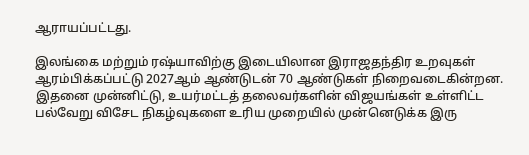ஆராயப்பட்டது.

இலங்கை மற்றும் ரஷ்யாவிற்கு இடையிலான இராஜதந்திர உறவுகள் ஆரம்பிக்கப்பட்டு 2027ஆம் ஆண்டுடன் 70 ஆண்டுகள் நிறைவடைகின்றன. இதனை முன்னிட்டு, உயர்மட்டத் தலைவர்களின் விஜயங்கள் உள்ளிட்ட பல்வேறு விசேட நிகழ்வுகளை உரிய முறையில் முன்னெடுக்க இரு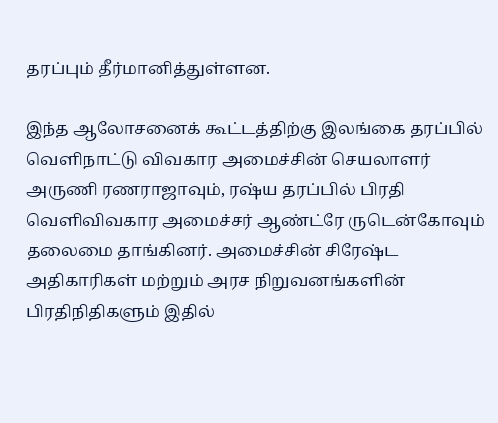தரப்பும் தீர்மானித்துள்ளன.

இந்த ஆலோசனைக் கூட்டத்திற்கு இலங்கை தரப்பில் வெளிநாட்டு விவகார அமைச்சின் செயலாளர் அருணி ரணராஜாவும், ரஷ்ய தரப்பில் பிரதி வெளிவிவகார அமைச்சர் ஆண்ட்ரே ருடென்கோவும் தலைமை தாங்கினர். அமைச்சின் சிரேஷ்ட அதிகாரிகள் மற்றும் அரச நிறுவனங்களின் பிரதிநிதிகளும் இதில்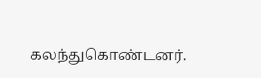கலந்துகொண்டனர்.